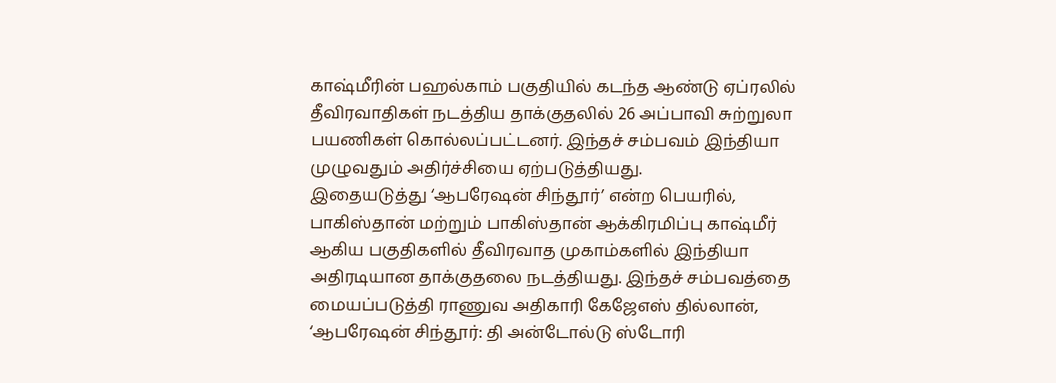காஷ்மீரின் பஹல்காம் பகுதியில் கடந்த ஆண்டு ஏப்ரலில் தீவிரவாதிகள் நடத்திய தாக்குதலில் 26 அப்பாவி சுற்றுலா பயணிகள் கொல்லப்பட்டனர். இந்தச் சம்பவம் இந்தியா முழுவதும் அதிர்ச்சியை ஏற்படுத்தியது.
இதையடுத்து ‘ஆபரேஷன் சிந்தூர்’ என்ற பெயரில், பாகிஸ்தான் மற்றும் பாகிஸ்தான் ஆக்கிரமிப்பு காஷ்மீர் ஆகிய பகுதிகளில் தீவிரவாத முகாம்களில் இந்தியா அதிரடியான தாக்குதலை நடத்தியது. இந்தச் சம்பவத்தை மையப்படுத்தி ராணுவ அதிகாரி கேஜேஎஸ் தில்லான், ‘ஆபரேஷன் சிந்தூர்: தி அன்டோல்டு ஸ்டோரி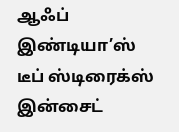ஆஃப் இண்டியா’ஸ் டீப் ஸ்டிரைக்ஸ் இன்சைட்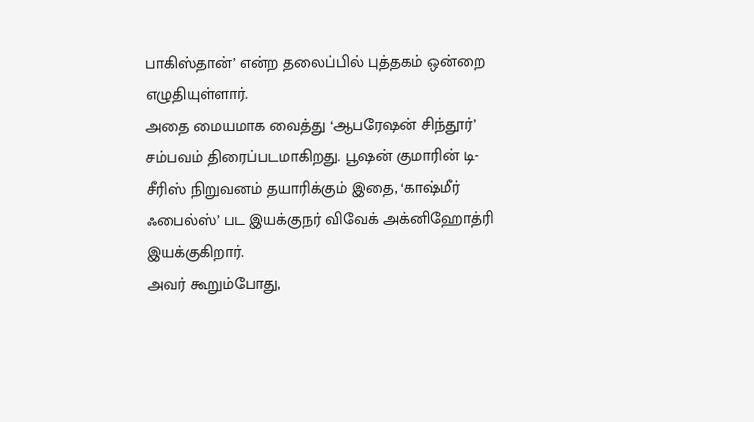பாகிஸ்தான்’ என்ற தலைப்பில் புத்தகம் ஒன்றை எழுதியுள்ளார்.
அதை மையமாக வைத்து ‘ஆபரேஷன் சிந்தூர்’ சம்பவம் திரைப்படமாகிறது. பூஷன் குமாரின் டி-சீரிஸ் நிறுவனம் தயாரிக்கும் இதை, ‘காஷ்மீர் ஃபைல்ஸ்’ பட இயக்குநர் விவேக் அக்னிஹோத்ரி இயக்குகிறார்.
அவர் கூறும்போது,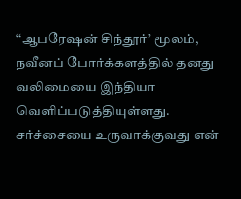“ஆபரேஷன் சிந்தூர்’ மூலம், நவீனப் போர்க்களத்தில் தனது வலிமையை இந்தியா வெளிப்படுத்தியுள்ளது. சர்ச்சையை உருவாக்குவது என்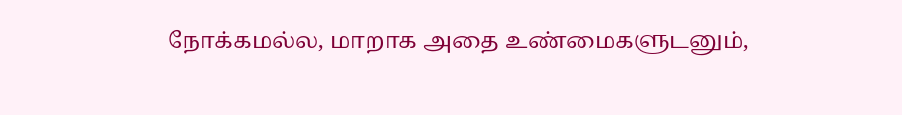நோக்கமல்ல, மாறாக அதை உண்மைகளுடனும்,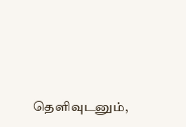தெளிவுடனும்,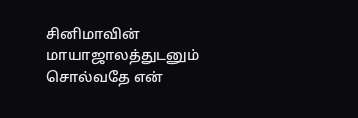சினிமாவின் மாயாஜாலத்துடனும் சொல்வதே என்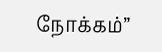நோக்கம்”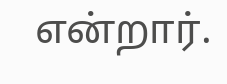என்றார்.